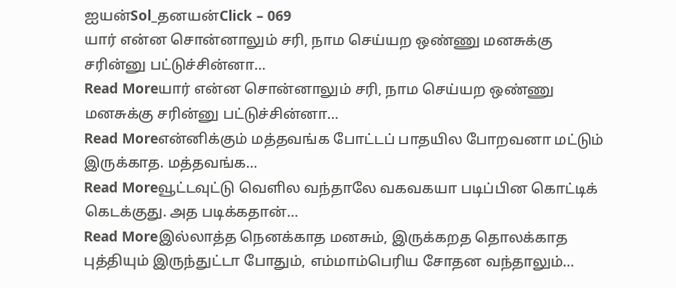ஐயன்Sol_தனயன்Click – 069
யார் என்ன சொன்னாலும் சரி, நாம செய்யற ஒண்ணு மனசுக்கு சரின்னு பட்டுச்சின்னா…
Read Moreயார் என்ன சொன்னாலும் சரி, நாம செய்யற ஒண்ணு மனசுக்கு சரின்னு பட்டுச்சின்னா…
Read Moreஎன்னிக்கும் மத்தவங்க போட்டப் பாதயில போறவனா மட்டும் இருக்காத. மத்தவங்க…
Read Moreவூட்டவுட்டு வெளில வந்தாலே வகவகயா படிப்பின கொட்டிக் கெடக்குது. அத படிக்கதான்…
Read Moreஇல்லாத்த நெனக்காத மனசும், இருக்கறத தொலக்காத புத்தியும் இருந்துட்டா போதும், எம்மாம்பெரிய சோதன வந்தாலும்…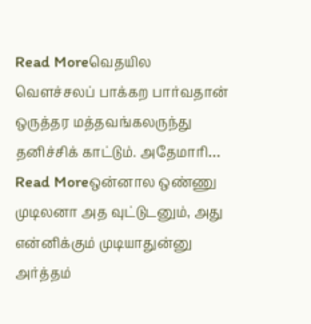Read Moreவெதயில வெளச்சலப் பாக்கற பார்வதான் ஒருத்தர மத்தவங்கலருந்து தனிச்சிக் காட்டும். அதேமாரி…
Read Moreஒன்னால ஒண்ணு முடிலனா அத வுட்டுடனும், அது என்னிக்கும் முடியாதுன்னு அர்த்தம்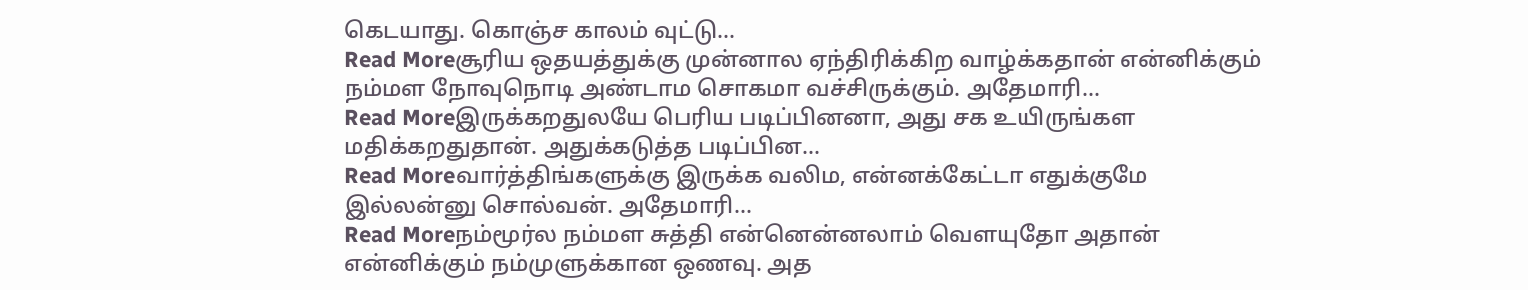கெடயாது. கொஞ்ச காலம் வுட்டு…
Read Moreசூரிய ஒதயத்துக்கு முன்னால ஏந்திரிக்கிற வாழ்க்கதான் என்னிக்கும் நம்மள நோவுநொடி அண்டாம சொகமா வச்சிருக்கும். அதேமாரி…
Read Moreஇருக்கறதுலயே பெரிய படிப்பினனா, அது சக உயிருங்கள மதிக்கறதுதான். அதுக்கடுத்த படிப்பின…
Read Moreவார்த்திங்களுக்கு இருக்க வலிம, என்னக்கேட்டா எதுக்குமே இல்லன்னு சொல்வன். அதேமாரி…
Read Moreநம்மூர்ல நம்மள சுத்தி என்னென்னலாம் வெளயுதோ அதான் என்னிக்கும் நம்முளுக்கான ஒணவு. அத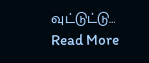வுட்டுட்டு…
Read More